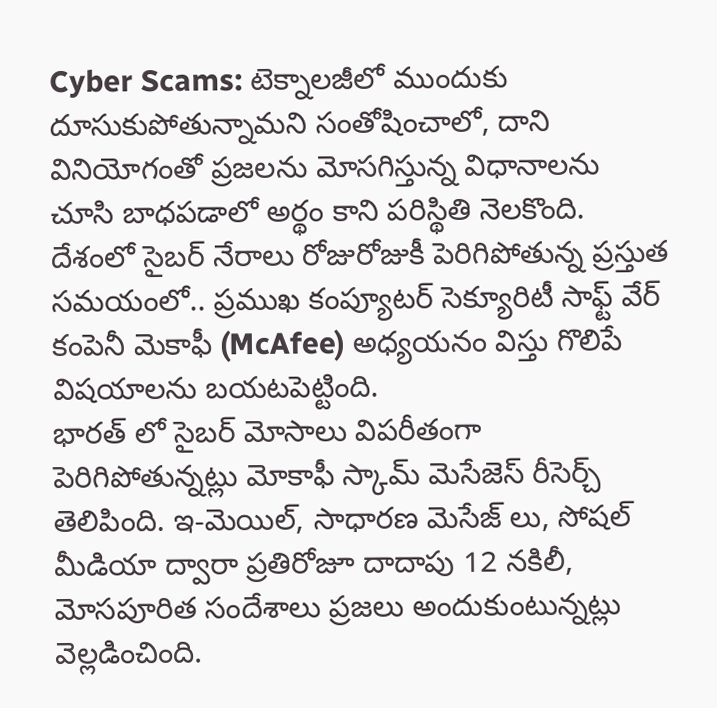Cyber Scams: టెక్నాలజీలో ముందుకు దూసుకుపోతున్నామని సంతోషించాలో, దాని వినియోగంతో ప్రజలను మోసగిస్తున్న విధానాలను చూసి బాధపడాలో అర్థం కాని పరిస్థితి నెలకొంది. దేశంలో సైబర్ నేరాలు రోజురోజుకీ పెరిగిపోతున్న ప్రస్తుత సమయంలో.. ప్రముఖ కంప్యూటర్ సెక్యూరిటీ సాఫ్ట్ వేర్ కంపెనీ మెకాఫీ (McAfee) అధ్యయనం విస్తు గొలిపే విషయాలను బయటపెట్టింది.
భారత్ లో సైబర్ మోసాలు విపరీతంగా పెరిగిపోతున్నట్లు మోకాఫీ స్కామ్ మెసేజెస్ రీసెర్చ్ తెలిపింది. ఇ-మెయిల్, సాధారణ మెసేజ్ లు, సోషల్ మీడియా ద్వారా ప్రతిరోజూ దాదాపు 12 నకిలీ, మోసపూరిత సందేశాలు ప్రజలు అందుకుంటున్నట్లు వెల్లడించింది.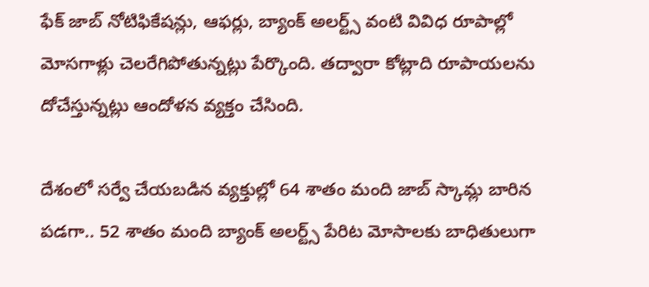ఫేక్ జాబ్ నోటిఫికేషన్లు, ఆఫర్లు, బ్యాంక్ అలర్ట్స్ వంటి వివిధ రూపాల్లో మోసగాళ్లు చెలరేగిపోతున్నట్లు పేర్కొంది. తద్వారా కోట్లాది రూపాయలను దోచేస్తున్నట్లు ఆందోళన వ్యక్తం చేసింది.

దేశంలో సర్వే చేయబడిన వ్యక్తుల్లో 64 శాతం మంది జాబ్ స్కామ్ల బారిన పడగా.. 52 శాతం మంది బ్యాంక్ అలర్ట్స్ పేరిట మోసాలకు బాధితులుగా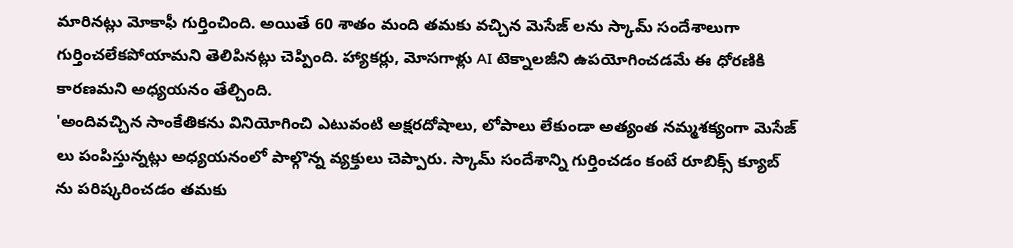మారినట్లు మోకాఫీ గుర్తించింది. అయితే 60 శాతం మంది తమకు వచ్చిన మెసేజ్ లను స్కామ్ సందేశాలుగా గుర్తించలేకపోయామని తెలిపినట్లు చెప్పింది. హ్యాకర్లు, మోసగాళ్లు AI టెక్నాలజీని ఉపయోగించడమే ఈ ధోరణికి కారణమని అధ్యయనం తేల్చింది.
'అందివచ్చిన సాంకేతికను వినియోగించి ఎటువంటి అక్షరదోషాలు, లోపాలు లేకుండా అత్యంత నమ్మశక్యంగా మెసేజ్ లు పంపిస్తున్నట్లు అధ్యయనంలో పాల్గొన్న వ్యక్తులు చెప్పారు. స్కామ్ సందేశాన్ని గుర్తించడం కంటే రూబిక్స్ క్యూబ్ ను పరిష్కరించడం తమకు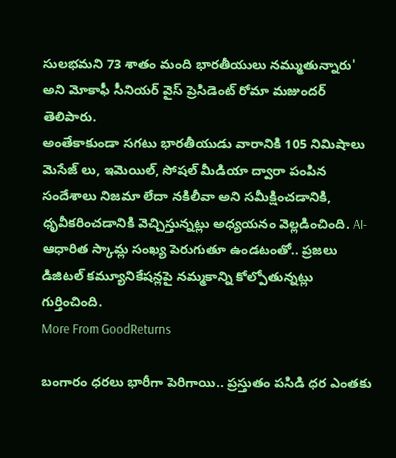సులభమని 73 శాతం మంది భారతీయులు నమ్ముతున్నారు' అని మోకాఫీ సీనియర్ వైస్ ప్రెసిడెంట్ రోమా మజుందర్ తెలిపారు.
అంతేకాకుండా సగటు భారతీయుడు వారానికి 105 నిమిషాలు మెసేజ్ లు, ఇమెయిల్, సోషల్ మీడియా ద్వారా పంపిన సందేశాలు నిజమా లేదా నకిలీవా అని సమీక్షించడానికి, ధృవీకరించడానికి వెచ్చిస్తున్నట్లు అధ్యయనం వెల్లడించింది. AI-ఆధారిత స్కామ్ల సంఖ్య పెరుగుతూ ఉండటంతో.. ప్రజలు డిజిటల్ కమ్యూనికేషన్లపై నమ్మకాన్ని కోల్పోతున్నట్లు గుర్తించింది.
More From GoodReturns

బంగారం ధరలు భారీగా పెరిగాయి.. ప్రస్తుతం పసిడి ధర ఎంతకు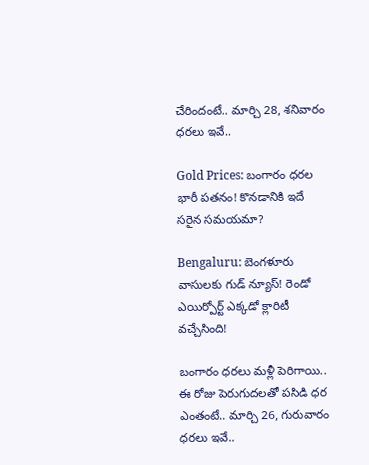చేరిందంటే.. మార్చి 28, శనివారం ధరలు ఇవే..

Gold Prices: బంగారం ధరల భారీ పతనం! కొనడానికి ఇదే సరైన సమయమా?

Bengaluru: బెంగళూరు వాసులకు గుడ్ న్యూస్! రెండో ఎయిర్పోర్ట్ ఎక్కడో క్లారిటీ వచ్చేసింది!

బంగారం ధరలు మళ్లీ పెరిగాయి.. ఈ రోజు పెరుగుదలతో పసిడి ధర ఎంతంటే.. మార్చి 26, గురువారం ధరలు ఇవే..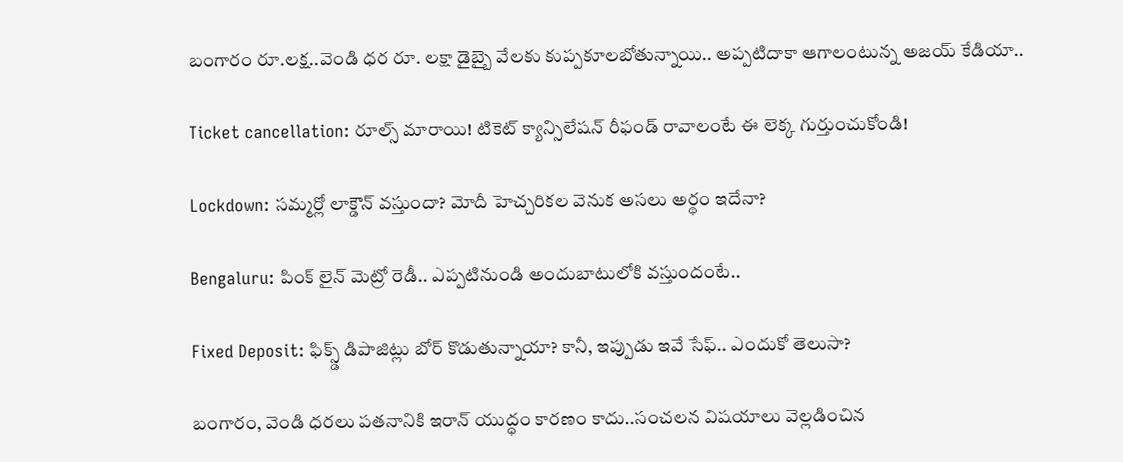బంగారం రూ.లక్ష..వెండి ధర రూ. లక్షా డైబ్బై వేలకు కుప్పకూలబోతున్నాయి.. అప్పటిదాకా ఆగాలంటున్న అజయ్ కేడియా..

Ticket cancellation: రూల్స్ మారాయి! టికెట్ క్యాన్సిలేషన్ రీఫండ్ రావాలంటే ఈ లెక్క గుర్తుంచుకోండి!

Lockdown: సమ్మర్లో లాక్డౌన్ వస్తుందా? మోదీ హెచ్చరికల వెనుక అసలు అర్థం ఇదేనా?

Bengaluru: పింక్ లైన్ మెట్రో రెడీ.. ఎప్పటినుండి అందుబాటులోకి వస్తుందంటే..

Fixed Deposit: ఫిక్స్డ్ డిపాజిట్లు బోర్ కొడుతున్నాయా? కానీ, ఇప్పుడు ఇవే సేఫ్.. ఎందుకో తెలుసా?

బంగారం, వెండి ధరలు పతనానికి ఇరాన్ యుద్ధం కారణం కాదు..సంచలన విషయాలు వెల్లడించిన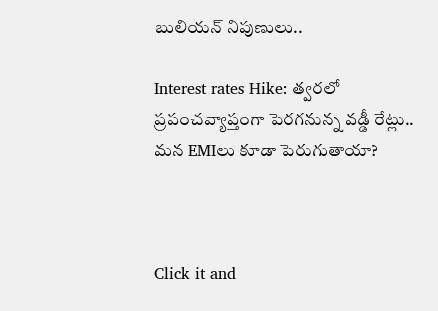బులియన్ నిపుణులు..

Interest rates Hike: త్వరలో ప్రపంచవ్యాప్తంగా పెరగనున్న వడ్డీ రేట్లు.. మన EMIలు కూడా పెరుగుతాయా?



Click it and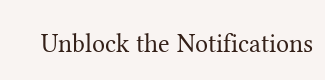Unblock the Notifications